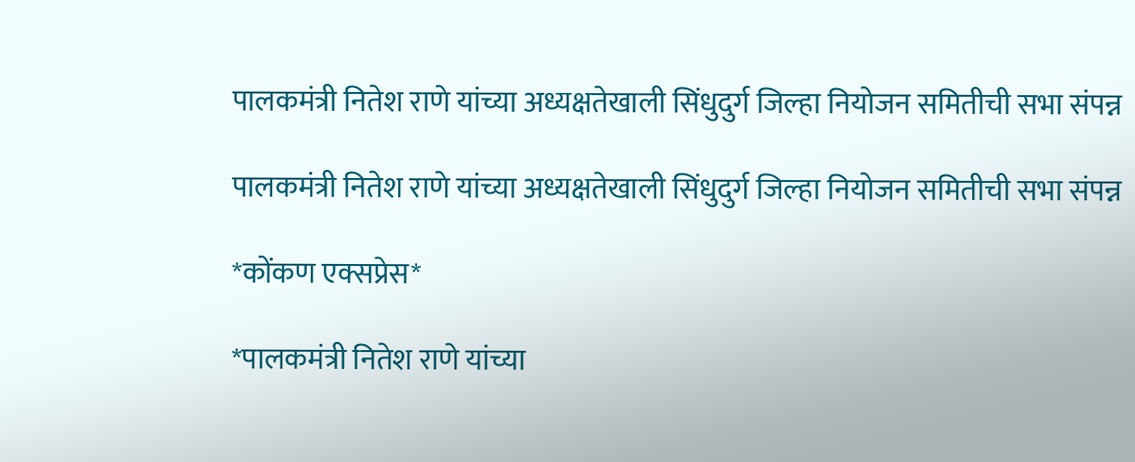पालकमंत्री नितेश राणे यांच्या अध्यक्षतेखाली सिंधुदुर्ग जिल्हा नियोजन समितीची सभा संपन्न

पालकमंत्री नितेश राणे यांच्या अध्यक्षतेखाली सिंधुदुर्ग जिल्हा नियोजन समितीची सभा संपन्न

*कोंकण एक्सप्रेस*

*पालकमंत्री नितेश राणे यांच्या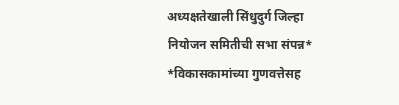अध्यक्षतेखाली सिंधुदुर्ग जिल्हा नियोजन समितीची सभा संपन्न*
*विकासकामांच्या गुणवत्तेसह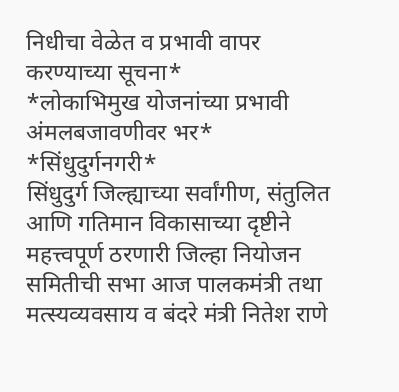निधीचा वेळेत व प्रभावी वापर करण्याच्या सूचना*
*लोकाभिमुख योजनांच्या प्रभावी अंमलबजावणीवर भर*
*सिंधुदुर्गनगरी*
सिंधुदुर्ग जिल्ह्याच्या सर्वांगीण, संतुलित आणि गतिमान विकासाच्या दृष्टीने महत्त्वपूर्ण ठरणारी जिल्हा नियोजन समितीची सभा आज पालकमंत्री तथा मत्स्यव्यवसाय व बंदरे मंत्री नितेश राणे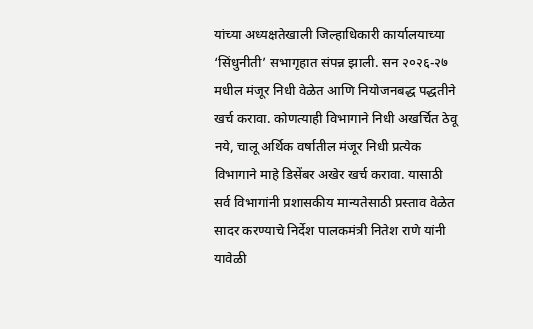यांच्या अध्यक्षतेखाली जिल्हाधिकारी कार्यालयाच्या ‘सिंधुनीती’ सभागृहात संपन्न झाली. सन २०२६-२७ मधील मंजूर निधी वेळेत आणि नियोजनबद्ध पद्धतीने खर्च करावा. कोणत्याही विभागाने निधी अखर्चित ठेवू नये, चालू अर्थिक वर्षातील मंजूर निधी प्रत्येक विभागाने माहे डिसेंबर अखेर खर्च करावा. यासाठी सर्व विभागांनी प्रशासकीय मान्यतेसाठी प्रस्ताव वेळेत सादर करण्याचे निर्देश पालकमंत्री नितेश राणे यांनी यावेळी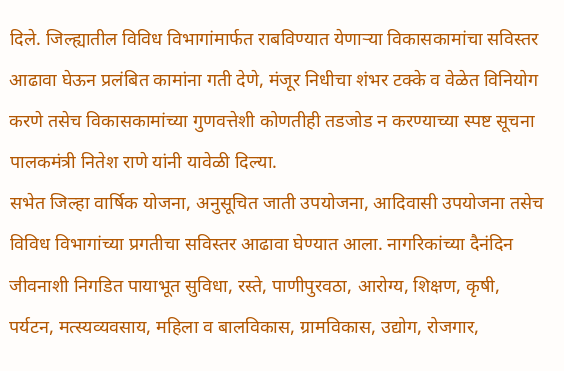दिले. जिल्ह्यातील विविध विभागांमार्फत राबविण्यात येणाऱ्या विकासकामांचा सविस्तर आढावा घेऊन प्रलंबित कामांना गती देणे, मंजूर निधीचा शंभर टक्के व वेळेत विनियोग करणे तसेच विकासकामांच्या गुणवत्तेशी कोणतीही तडजोड न करण्याच्या स्पष्ट सूचना पालकमंत्री नितेश राणे यांनी यावेळी दिल्या.
सभेत जिल्हा वार्षिक योजना, अनुसूचित जाती उपयोजना, आदिवासी उपयोजना तसेच विविध विभागांच्या प्रगतीचा सविस्तर आढावा घेण्यात आला. नागरिकांच्या दैनंदिन जीवनाशी निगडित पायाभूत सुविधा, रस्ते, पाणीपुरवठा, आरोग्य, शिक्षण, कृषी, पर्यटन, मत्स्यव्यवसाय, महिला व बालविकास, ग्रामविकास, उद्योग, रोजगार,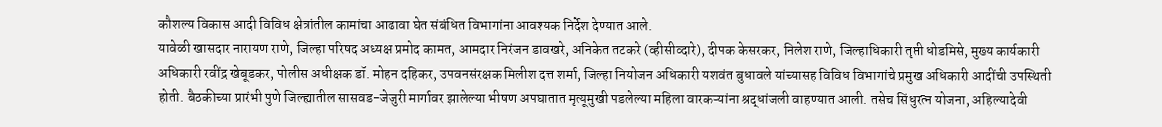कौशल्य विकास आदी विविध क्षेत्रांतील कामांचा आढावा घेत संबंधित विभागांना आवश्यक निर्देश देण्यात आले.
यावेळी खासदार नारायण राणे, जिल्हा परिषद अध्यक्ष प्रमोद कामत, आमदार निरंजन डावखरे, अनिकेत तटकरे (व्हीसीव्दारे), दीपक केसरकर, निलेश राणे, जिल्हाधिकारी तृप्ती धोडमिसे, मुख्य कार्यकारी अधिकारी रवींद्र खेबूडकर, पोलीस अधीक्षक डॉ. मोहन दहिकर, उपवनसंरक्षक मिलीश दत्त शर्मा, जिल्हा नियोजन अधिकारी यशवंत बुधावले यांच्यासह विविध विभागांचे प्रमुख अधिकारी आदींची उपस्थिती होती. बैठकीच्या प्रारंभी पुणे जिल्ह्यातील सासवड-जेजुरी मार्गावर झालेल्या भीषण अपघातात मृत्यूमुखी पडलेल्या महिला वारकऱ्यांना श्रद्धांजली वाहण्यात आली. तसेच सिंधुरत्न योजना, अहिल्यादेवी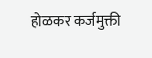होळकर कर्जमुक्ती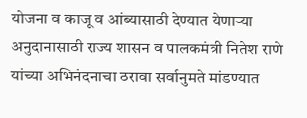योजना व काजू व आंब्यासाठी देण्यात येणाऱ्या अनुदानासाठी राज्य शासन व पालकमंत्री नितेश राणे यांच्या अभिनंदनाचा ठरावा सर्वानुमते मांडण्यात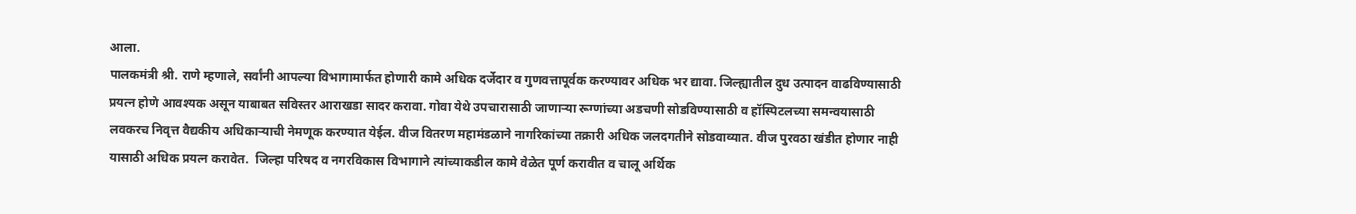आला.
पालकमंत्री श्री. राणे म्हणाले, सर्वांनी आपल्या विभागामार्फत होणारी कामे अधिक दर्जेदार व गुणवत्तापूर्वक करण्यावर अधिक भर द्यावा. जिल्ह्यातील दुध उत्पादन वाढविण्यासाठी प्रयत्न होणे आवश्यक असून याबाबत सविस्तर आराखडा सादर करावा. गोवा येथे उपचारासाठी जाणाऱ्या रूग्णांच्या अडचणी सोडविण्यासाठी व हॉस्पिटलच्या समन्वयासाठी लवकरच निवृत्त वैद्यकीय अधिकाऱ्याची नेमणूक करण्यात येईल. वीज वितरण महामंडळाने नागरिकांच्या तक्रारी अधिक जलदगतीने सोडवाव्यात. वीज पुरवठा खंडीत होणार नाही यासाठी अधिक प्रयत्न करावेत.  जिल्हा परिषद व नगरविकास विभागाने त्यांच्याकडील कामे वेळेत पूर्ण करावीत व चालू अर्थिक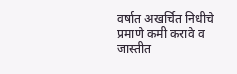वर्षात अखर्चित निधीचे प्रमाणे कमी करावे व जास्तीत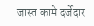जास्त कामे दर्जेदार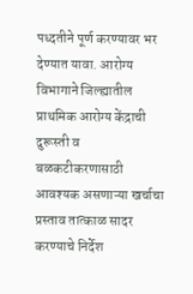पध्दतीने पूर्ण करण्यावर भर देण्यात यावा. आरोग्य विभागाने जिल्ह्यातील प्राथमिक आरोग्य केंद्राची दुरूस्ती व बळकटीकरणासाठी आवश्यक असणाऱ्या खर्चाचा प्रस्ताव तात्काळ सादर करण्याचे निर्देश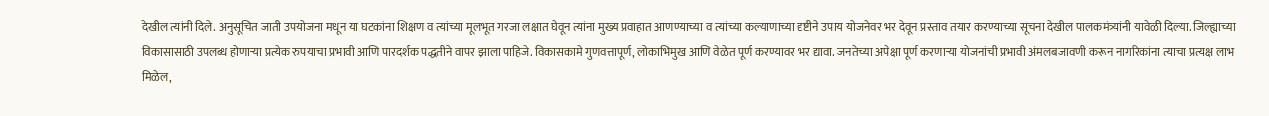देखील त्यांनी दिले. अनुसूचित जाती उपयोजना मधून या घटकांना शिक्षण व त्यांच्या मूलभूत गरजा लक्षात घेवून त्यांना मुख्य प्रवाहात आणण्याच्या व त्यांच्या कल्याणाच्या दृष्टीने उपाय योजनेवर भर देवून प्रस्ताव तयार करण्याच्या सूचना देखील पालकमंत्र्यांनी यावेळी दिल्या. जिल्ह्याच्या विकासासाठी उपलब्ध होणाऱ्या प्रत्येक रुपयाचा प्रभावी आणि पारदर्शक पद्धतीने वापर झाला पाहिजे. विकासकामे गुणवत्तापूर्ण, लोकाभिमुख आणि वेळेत पूर्ण करण्यावर भर द्यावा. जनतेच्या अपेक्षा पूर्ण करणाऱ्या योजनांची प्रभावी अंमलबजावणी करून नागरिकांना त्याचा प्रत्यक्ष लाभ मिळेल,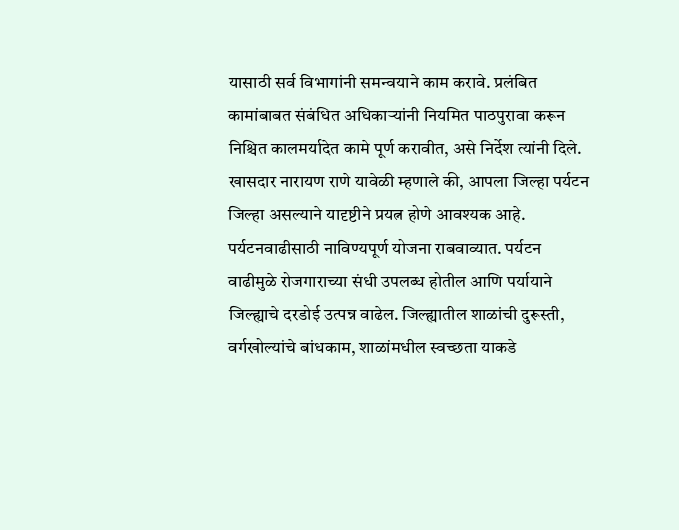यासाठी सर्व विभागांनी समन्वयाने काम करावे. प्रलंबित कामांबाबत संबंधित अधिकाऱ्यांनी नियमित पाठपुरावा करून निश्चित कालमर्यादेत कामे पूर्ण करावीत, असे निर्देश त्यांनी दिले.
खासदार नारायण राणे यावेळी म्हणाले की, आपला जिल्हा पर्यटन जिल्हा असल्याने यादृष्टीने प्रयत्न होणे आवश्यक आहे. पर्यटनवाढीसाठी नाविण्यपूर्ण योजना राबवाव्यात. पर्यटन वाढीमुळे रोजगाराच्या संधी उपलब्ध होतील आणि पर्यायाने जिल्ह्याचे दरडोई उत्पन्न वाढेल. जिल्ह्यातील शाळांची दुरूस्ती, वर्गखोल्यांचे बांधकाम, शाळांमधील स्वच्छता याकडे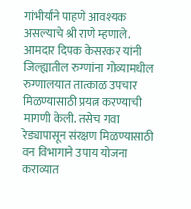गांभीर्यांने पाहणे आवश्यक असल्याचे श्री राणे म्हणाले.
आमदार दिपक केसरकर यांनी जिल्ह्यातील रुग्णांना गोव्यामधील रुग्णालयात तात्काळ उपचार मिळण्यासाठी प्रयत्न करण्याची मागणी केली. तसेच गवा रेड्यापासून संरक्षण मिळण्यासाठी वन विभागाने उपाय योजना कराव्यात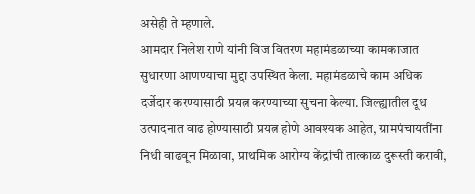असेही ते म्हणाले.
आमदार निलेश राणे यांनी विज वितरण महामंडळाच्या कामकाजात सुधारणा आणण्याचा मुद्दा उपस्थित केला. महामंडळाचे काम अधिक दर्जेदार करण्यासाठी प्रयत्न करण्याच्या सुचना केल्या. जिल्ह्यातील दूध उत्पादनात वाढ होण्यासाठी प्रयत्न होणे आवश्यक आहेत, ग्रामपंचायतींना निधी वाढवून मिळावा, प्राथमिक आरोग्य केंद्रांची तात्काळ दुरूस्ती करावी,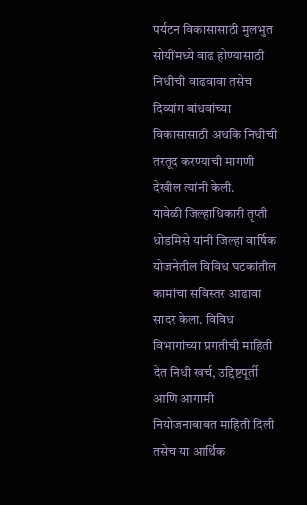पर्यटन विकासासाठी मुलभुत सोयींमध्ये वाढ होण्यासाठी निधीची वाढवावा तसेच दिव्यांग बांधवांच्या विकासासाठी अधकि निधीची तरतूद करण्याची मागणी देखील त्यांनी केली.
यावेळी जिल्हाधिकारी तृप्ती धोडमिसे यांनी जिल्हा वार्षिक योजनेतील विविध घटकांतील कामांचा सविस्तर आढावा सादर केला. विविध विभागांच्या प्रगतीची माहिती देत निधी खर्च, उद्दिष्टपूर्ती आणि आगामी नियोजनाबाबत माहिती दिली तसेच या आर्थिक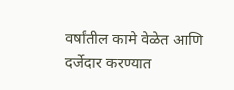वर्षांतील कामे वेळेत आणि दर्जेदार करण्यात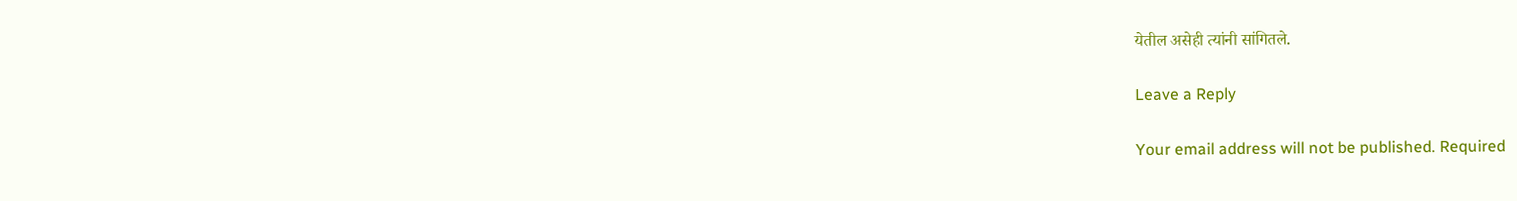येतील असेही त्यांनी सांगितले.

Leave a Reply

Your email address will not be published. Required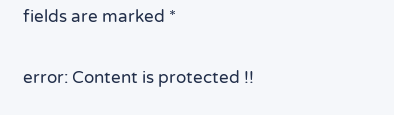fields are marked *

error: Content is protected !!